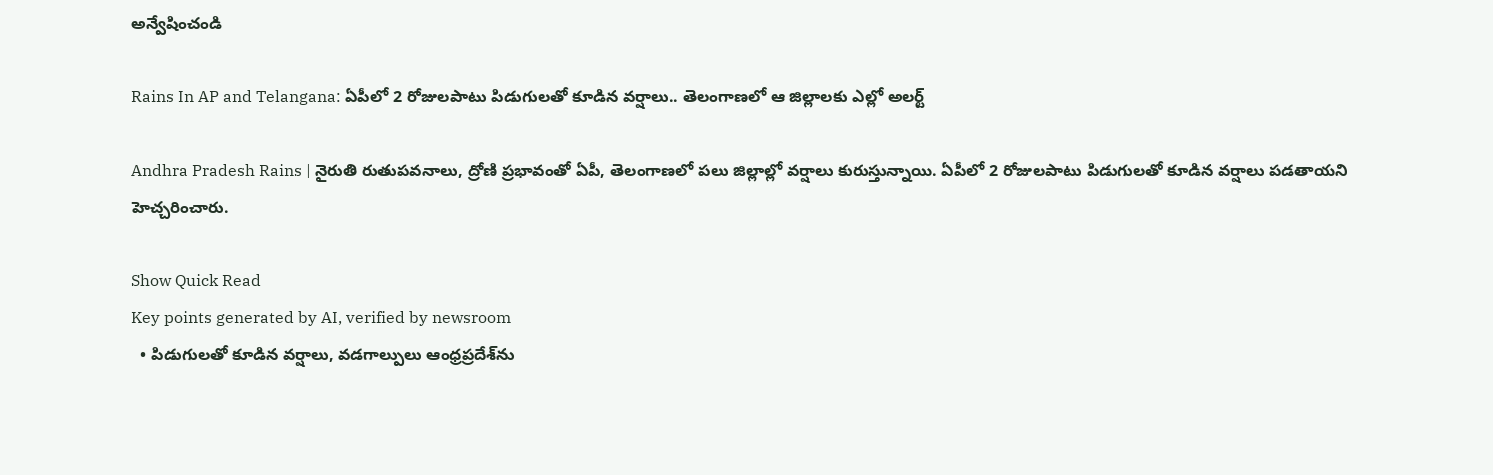అన్వేషించండి

Rains In AP and Telangana: ఏపీలో 2 రోజులపాటు పిడుగులతో కూడిన వర్షాలు.. తెలంగాణలో ఆ జిల్లాలకు ఎల్లో అలర్ట్

Andhra Pradesh Rains | నైరుతి రుతుపవనాలు, ద్రోణి ప్రభావంతో ఏపీ, తెలంగాణలో పలు జిల్లాల్లో వర్షాలు కురుస్తున్నాయి. ఏపీలో 2 రోజులపాటు పిడుగులతో కూడిన వర్షాలు పడతాయని హెచ్చరించారు.

Show Quick Read
Key points generated by AI, verified by newsroom
  • పిడుగులతో కూడిన వర్షాలు, వడగాల్పులు ఆంధ్రప్రదేశ్‌ను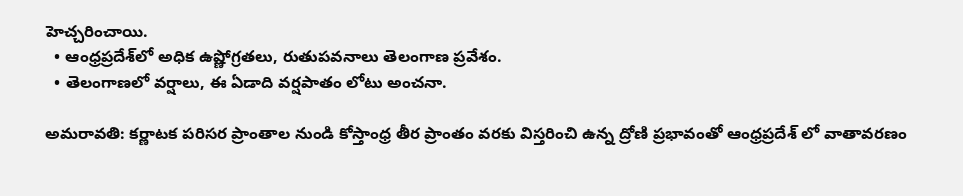హెచ్చరించాయి.
  • ఆంధ్రప్రదేశ్‌లో అధిక ఉష్ణోగ్రతలు, రుతుపవనాలు తెలంగాణ ప్రవేశం.
  • తెలంగాణలో వర్షాలు, ఈ ఏడాది వర్షపాతం లోటు అంచనా.

అమరావతి: కర్ణాటక పరిసర ప్రాంతాల నుండి కోస్తాంధ్ర తీర ప్రాంతం వరకు విస్తరించి ఉన్న ద్రోణి ప్రభావంతో ఆంధ్రప్రదేశ్ లో వాతావరణం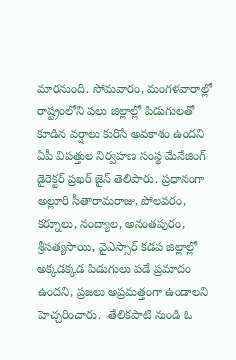మారనుంది. సోమవారం, మంగళవారాల్లో రాష్ట్రంలోని పలు జిల్లాల్లో పిడుగులతో కూడిన వర్షాలు కురిసే అవకాశం ఉందని ఏపీ విపత్తుల నిర్వహణ సంస్థ మేనేజింగ్‌ డైరెక్టర్‌ ప్రఖర్‌ జైన్‌ తెలిపారు. ప్రధానంగా అల్లూరి సీతారామరాజు, పోలవరం, కర్నూలు, నంద్యాల, అనంతపురం, శ్రీసత్యసాయి, వైఎస్సార్‌ కడప జిల్లాల్లో అక్కడక్కడ పిడుగులు పడే ప్రమాదం ఉందని, ప్రజలు అప్రమత్తంగా ఉండాలని హెచ్చరించారు.  తేలికపాటి నుండి ఓ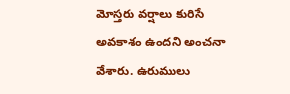మోస్తరు వర్షాలు కురిసే అవకాశం ఉందని అంచనా వేశారు. ఉరుములు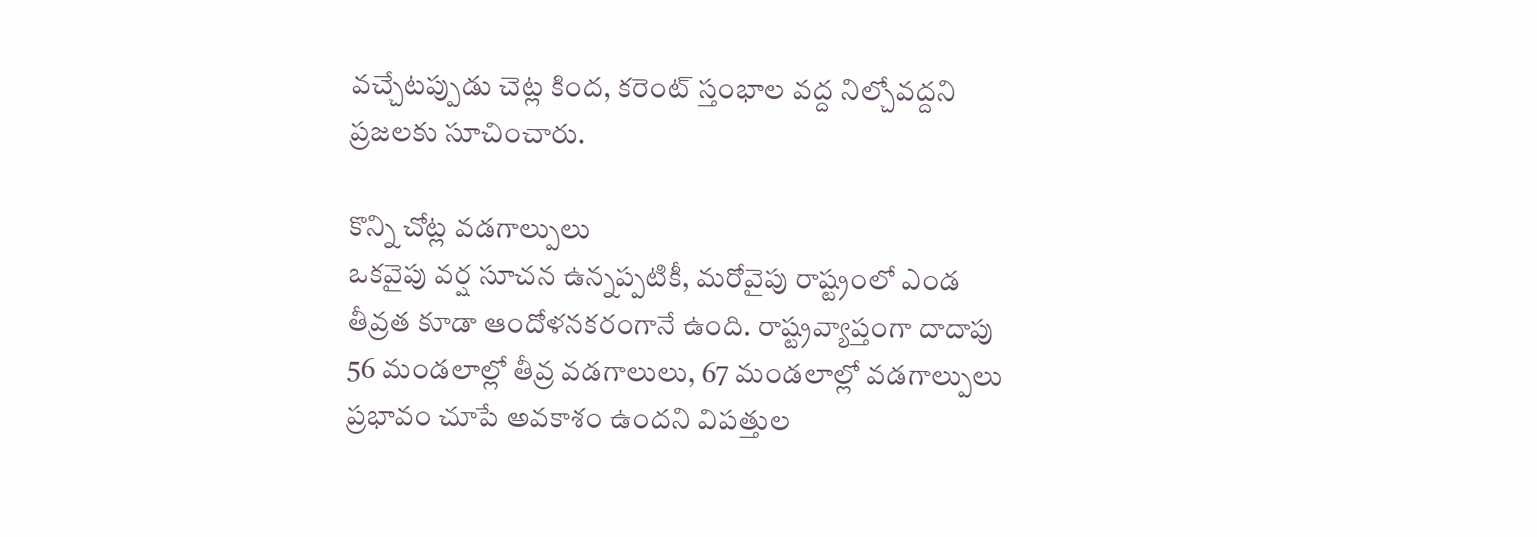వచ్చేటప్పుడు చెట్ల కింద, కరెంట్ స్తంభాల వద్ద నిల్చోవద్దని ప్రజలకు సూచించారు.

కొన్ని చోట్ల వడగాల్పులు
ఒకవైపు వర్ష సూచన ఉన్నప్పటికీ, మరోవైపు రాష్ట్రంలో ఎండ తీవ్రత కూడా ఆందోళనకరంగానే ఉంది. రాష్ట్రవ్యాప్తంగా దాదాపు 56 మండలాల్లో తీవ్ర వడగాలులు, 67 మండలాల్లో వడగాల్పులు ప్రభావం చూపే అవకాశం ఉందని విపత్తుల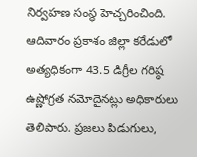నిర్వహణ సంస్థ హెచ్చరించింది. ఆదివారం ప్రకాశం జిల్లా కరేడులో అత్యధికంగా 43.5 డిగ్రీల గరిష్ఠ ఉష్ణోగ్రత నమోదైనట్లు అధికారులు తెలిపారు. ప్రజలు పిడుగులు,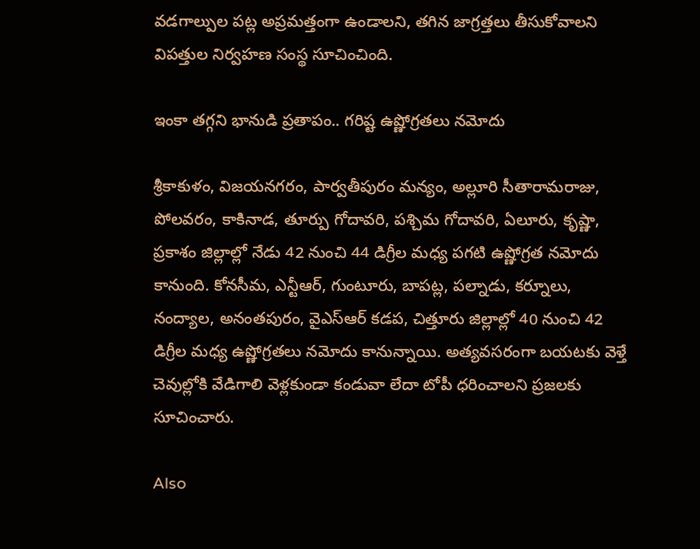వడగాల్పుల పట్ల అప్రమత్తంగా ఉండాలని, తగిన జాగ్రత్తలు తీసుకోవాలని విపత్తుల నిర్వహణ సంస్థ సూచించింది.

ఇంకా తగ్గని భానుడి ప్రతాపం.. గరిష్ట ఉష్ణోగ్రతలు నమోదు

శ్రీకాకుళం, విజయనగరం, పార్వతీపురం మన్యం, అల్లూరి సీతారామరాజు, పోలవరం, కాకినాడ, తూర్పు గోదావరి, పశ్చిమ గోదావరి, ఏలూరు, కృష్ణా, ప్రకాశం జిల్లాల్లో నేడు 42 నుంచి 44 డిగ్రీల మధ్య పగటి ఉష్ణోగ్రత నమోదు కానుంది. కోనసీమ, ఎన్టీఆర్, గుంటూరు, బాపట్ల, పల్నాడు, కర్నూలు, నంద్యాల, అనంతపురం, వైఎస్ఆర్ కడప, చిత్తూరు జిల్లాల్లో 40 నుంచి 42 డిగ్రీల మధ్య ఉష్ణోగ్రతలు నమోదు కానున్నాయి. అత్యవసరంగా బయటకు వెళ్తే చెవుల్లోకి వేడిగాలి వెళ్లకుండా కండువా లేదా టోపీ ధరించాలని ప్రజలకు సూచించారు.

Also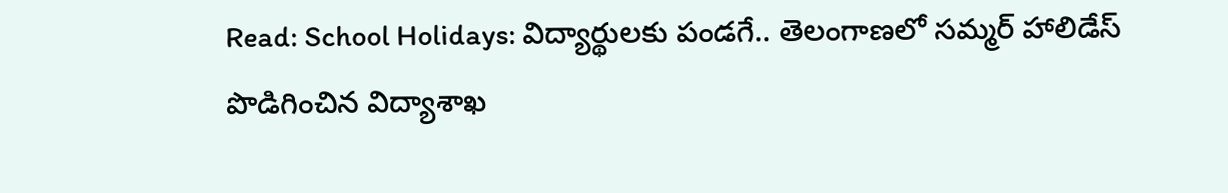Read: School Holidays: విద్యార్థులకు పండగే.. తెలంగాణలో సమ్మర్ హాలిడేస్ పొడిగించిన విద్యాశాఖ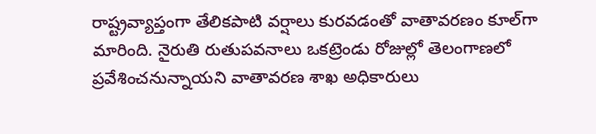రాష్ట్రవ్యాప్తంగా తేలికపాటి వర్షాలు కురవడంతో వాతావరణం కూల్‌గా మారింది. నైరుతి రుతుపవనాలు ఒకట్రెండు రోజుల్లో తెలంగాణలో ప్రవేశించనున్నాయని వాతావరణ శాఖ అధికారులు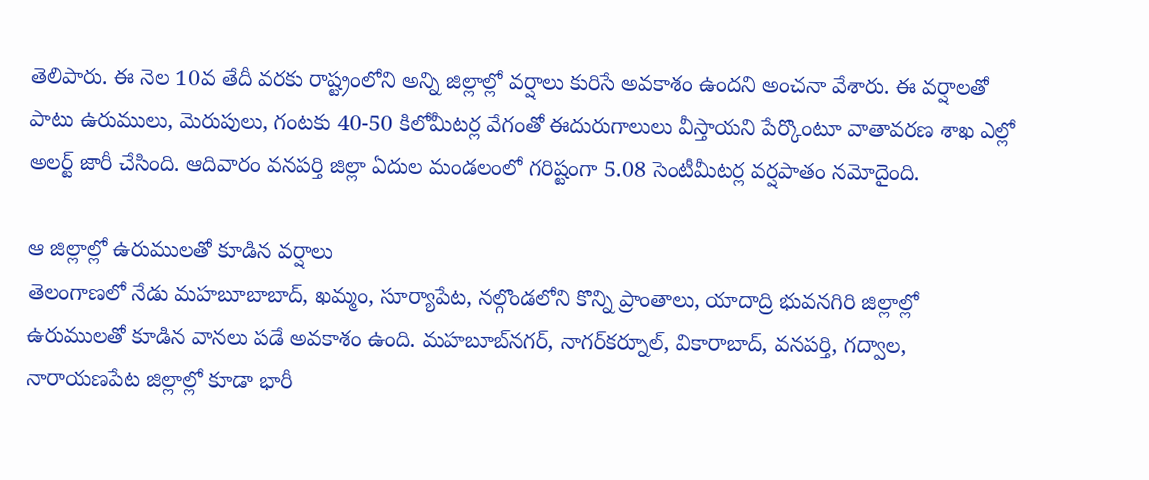తెలిపారు. ఈ నెల 10వ తేదీ వరకు రాష్ట్రంలోని అన్ని జిల్లాల్లో వర్షాలు కురిసే అవకాశం ఉందని అంచనా వేశారు. ఈ వర్షాలతో పాటు ఉరుములు, మెరుపులు, గంటకు 40-50 కిలోమీటర్ల వేగంతో ఈదురుగాలులు వీస్తాయని పేర్కొంటూ వాతావరణ శాఖ ఎల్లో అలర్ట్ జారీ చేసింది. ఆదివారం వనపర్తి జిల్లా ఏదుల మండలంలో గరిష్టంగా 5.08 సెంటీమీటర్ల వర్షపాతం నమోదైంది.

ఆ జిల్లాల్లో ఉరుములతో కూడిన వర్షాలు
తెలంగాణలో నేడు మహబూబాబాద్, ఖమ్మం, సూర్యాపేట, నల్గొండలోని కొన్ని ప్రాంతాలు, యాదాద్రి భువనగిరి జిల్లాల్లో ఉరుములతో కూడిన వానలు పడే అవకాశం ఉంది. మహబూబ్‌నగర్, నాగర్‌కర్నూల్, వికారాబాద్, వనపర్తి, గద్వాల, నారాయణపేట జిల్లాల్లో కూడా భారీ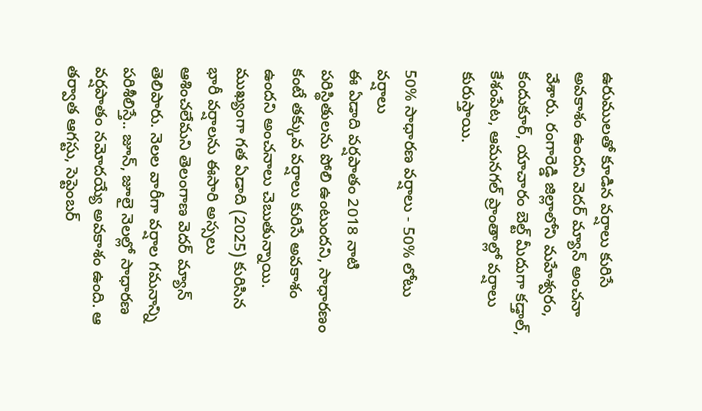ఉరుములతో కూడిన వర్షాలు కురిసే అవకాశం ఉందని వెదర్ మ్యాన్ అంచనా వేశారు. రంగారెడ్డి జిల్లాలోని మహేశ్వరం, కందుకూర్, యాచారం బెల్ట్ మీదుగా కడ్తాల్, కేశంపేట, ఆమనగల్ ప్రాంతాల్లో వర్షాలు కురుస్తాయి.

50% సాధారణ వర్షాలు - 50% లోటు వర్షాలు
ఈ ఏడాది వర్షపాతం 2018 నాటి పరిస్థితులను పోలి ఉంటుందని, సాధారణం కంటే తక్కువ వర్షాలు కురిసే అవకాశం ఉందని అంచనాలు చెబుతున్నాయి. ముఖ్యంగా గత ఏడాది (2025) కురిసిన భారీ వర్షాలను ఈసారి అస్సలు ఆశించలేమని తెలంగాణ వెదర్ మ్యాన్ తెలిపారు. నెలల వారీగా వర్షాల గమనాన్ని పరిశీలిస్తే.. జూన్, జూలై నెలల్లో సాధారణ వర్షపాతం నమోదయ్యే అవకాశం ఉంది. ఆ తర్వాత ఆగస్టు, సెప్టెంబర్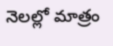నెలల్లో మాత్రం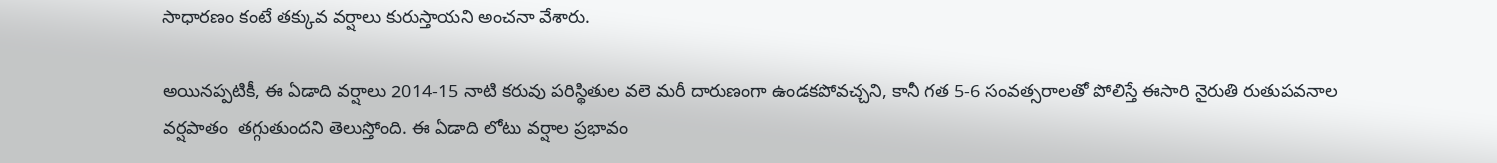సాధారణం కంటే తక్కువ వర్షాలు కురుస్తాయని అంచనా వేశారు.

అయినప్పటికీ, ఈ ఏడాది వర్షాలు 2014-15 నాటి కరువు పరిస్థితుల వలె మరీ దారుణంగా ఉండకపోవచ్చని, కానీ గత 5-6 సంవత్సరాలతో పోలిస్తే ఈసారి నైరుతి రుతుపవనాల వర్షపాతం  తగ్గుతుందని తెలుస్తోంది. ఈ ఏడాది లోటు వర్షాల ప్రభావం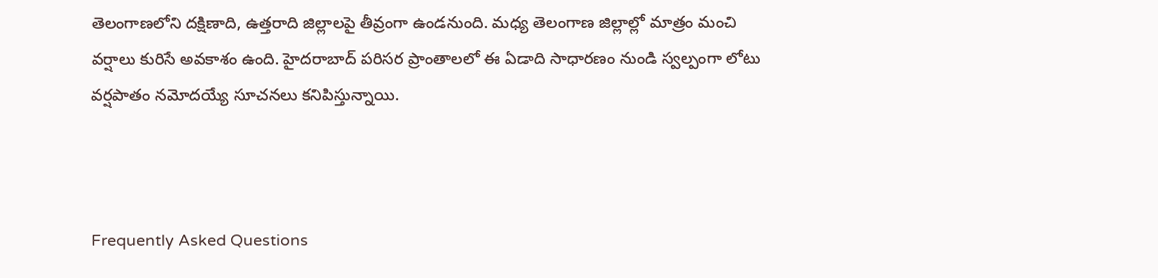తెలంగాణలోని దక్షిణాది, ఉత్తరాది జిల్లాలపై తీవ్రంగా ఉండనుంది. మధ్య తెలంగాణ జిల్లాల్లో మాత్రం మంచి వర్షాలు కురిసే అవకాశం ఉంది. హైదరాబాద్ పరిసర ప్రాంతాలలో ఈ ఏడాది సాధారణం నుండి స్వల్పంగా లోటు వర్షపాతం నమోదయ్యే సూచనలు కనిపిస్తున్నాయి.



Frequently Asked Questions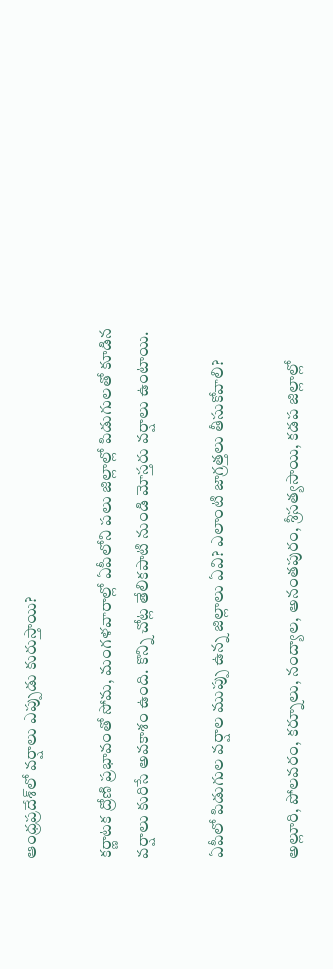ఆంధ్రప్రదేశ్‌లో వర్షాలు ఎప్పుడు కురుస్తాయి?

కర్ణాటక ద్రోణి ప్రభావంతో సోమ, మంగళవారాల్లో ఏపీలోని పలు జిల్లాల్లో పిడుగులతో కూడిన వర్షాలు కురిసే అవకాశం ఉంది. కొన్ని చోట్ల తేలికపాటి నుండి మోస్తరు వర్షాలు ఉంటాయి.

ఏపీలో పిడుగుల వర్షాల ముప్పు ఉన్న జిల్లాలు ఏవి? ఎలాంటి జాగ్రత్తలు తీసుకోవాలి?

అల్లూరి, పోలవరం, కర్నూలు, నంద్యాల, అనంతపురం, శ్రీసత్యసాయి, కడప జిల్లాల్లో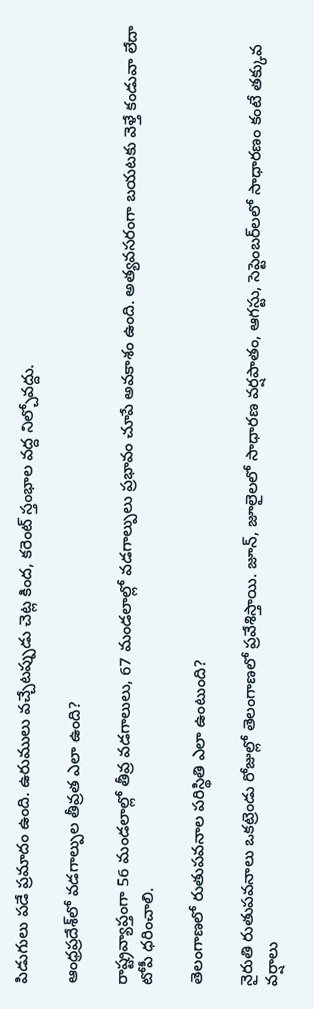పిడుగులు పడే ప్రమాదం ఉంది. ఉరుములు వచ్చేటప్పుడు చెట్ల కింద, కరెంట్ స్తంభాల వద్ద నిల్చోవద్దు.

ఆంధ్రప్రదేశ్‌లో వడగాల్పుల తీవ్రత ఎలా ఉంది?

రాష్ట్రవ్యాప్తంగా 56 మండలాల్లో తీవ్ర వడగాలులు, 67 మండలాల్లో వడగాల్పులు ప్రభావం చూపే అవకాశం ఉంది. అత్యవసరంగా బయటకు వెళ్తే కండువా లేదా టోపీ ధరించాలి.

తెలంగాణలో రుతుపవనాల పరిస్థితి ఎలా ఉంటుంది?

నైరుతి రుతుపవనాలు ఒకట్రెండు రోజుల్లో తెలంగాణలో ప్రవేశిస్తాయి. జూన్, జూలైలలో సాధారణ వర్షపాతం, ఆగస్టు, సెప్టెంబర్‌లలో సాధారణం కంటే తక్కువ వర్షాలు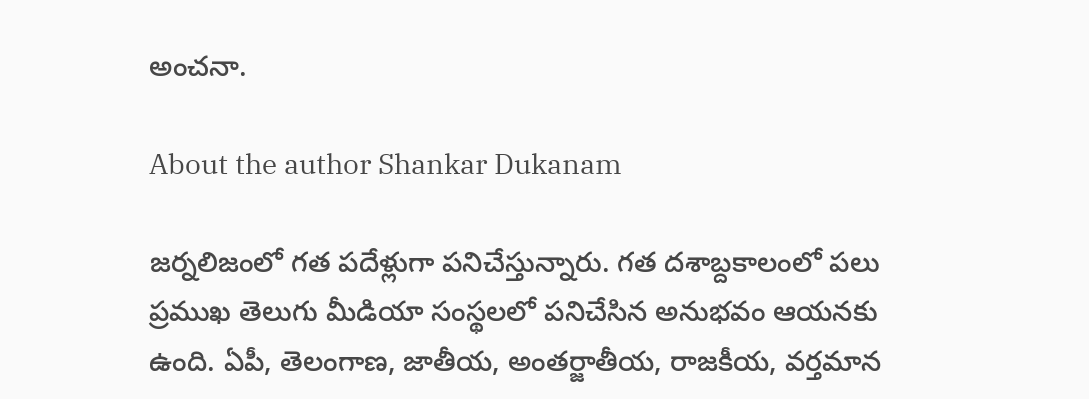అంచనా.

About the author Shankar Dukanam

జర్నలిజంలో గత పదేళ్లుగా పనిచేస్తున్నారు. గత దశాబ్దకాలంలో పలు ప్రముఖ తెలుగు మీడియా సంస్థలలో పనిచేసిన అనుభవం ఆయనకు ఉంది. ఏపీ, తెలంగాణ, జాతీయ, అంతర్జాతీయ, రాజకీయ, వర్తమాన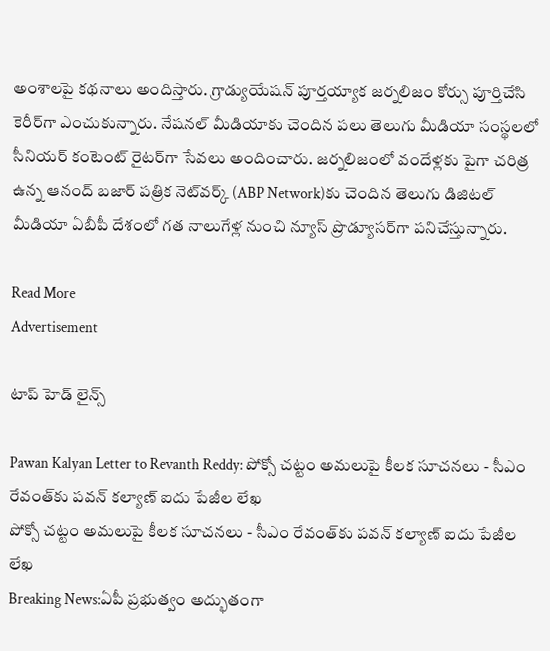అంశాలపై కథనాలు అందిస్తారు. గ్రాడ్యుయేషన్ పూర్తయ్యాక జర్నలిజం కోర్సు పూర్తిచేసి కెరీర్‌గా ఎంచుకున్నారు. నేషనల్ మీడియాకు చెందిన పలు తెలుగు మీడియా సంస్థలలో సీనియర్ కంటెంట్ రైటర్‌గా సేవలు అందించారు. జర్నలిజంలో వందేళ్లకు పైగా చరిత్ర ఉన్న ఆనంద్ బజార్ పత్రిక నెట్‌వర్క్ (ABP Network)కు చెందిన తెలుగు డిజిటల్ మీడియా ఏబీపీ దేశంలో గత నాలుగేళ్ల నుంచి న్యూస్ ప్రొడ్యూసర్‌గా పనిచేస్తున్నారు.

Read More
Advertisement

టాప్ హెడ్ లైన్స్

Pawan Kalyan Letter to Revanth Reddy: పోక్సో చట్టం అమలుపై కీలక సూచనలు - సీఎం రేవంత్‌కు పవన్ కల్యాణ్ ఐదు పేజీల లేఖ
పోక్సో చట్టం అమలుపై కీలక సూచనలు - సీఎం రేవంత్‌కు పవన్ కల్యాణ్ ఐదు పేజీల లేఖ
Breaking News:ఏపీ ప్రభుత్వం అద్భుతంగా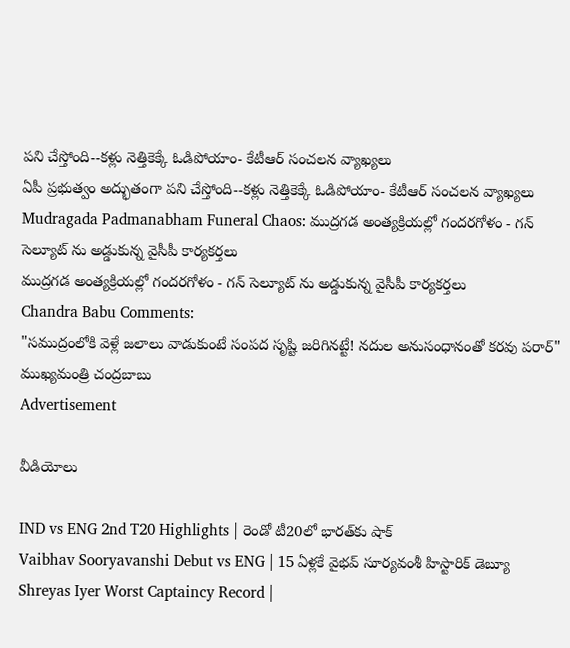పని చేస్తోంది--కళ్లు నెత్తికెక్కే ఓడిపోయాం- కేటీఆర్ సంచలన వ్యాఖ్యలు
ఏపీ ప్రభుత్వం అద్భుతంగా పని చేస్తోంది--కళ్లు నెత్తికెక్కే ఓడిపోయాం- కేటీఆర్ సంచలన వ్యాఖ్యలు
Mudragada Padmanabham Funeral Chaos: ముద్రగడ అంత్యక్రియల్లో గందరగోళం - గన్ సెల్యూట్ ను అడ్డుకున్న వైసీపీ కార్యకర్తలు
ముద్రగడ అంత్యక్రియల్లో గందరగోళం - గన్ సెల్యూట్ ను అడ్డుకున్న వైసీపీ కార్యకర్తలు
Chandra Babu Comments:
"సముద్రంలోకి వెళ్లే జలాలు వాడుకుంటే సంపద సృష్టి జరిగినట్టే! నదుల అనుసంధానంతో కరవు పరార్‌" ముఖ్యమంత్రి చంద్రబాబు
Advertisement

వీడియోలు

IND vs ENG 2nd T20 Highlights | రెండో టీ20లో భారత్‌కు షాక్
Vaibhav Sooryavanshi Debut vs ENG | 15 ఏళ్లకే వైభవ్ సూర్యవంశీ హిస్టారిక్ డెబ్యూ
Shreyas Iyer Worst Captaincy Record |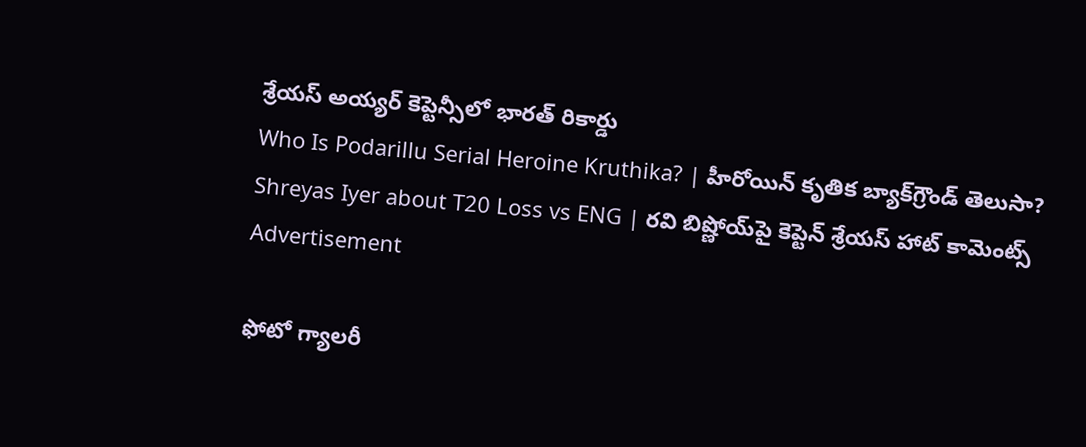శ్రేయస్ అయ్యర్ కెప్టెన్సీలో భారత్ రికార్డు
Who Is Podarillu Serial Heroine Kruthika? | హీరోయిన్ కృతిక బ్యాక్‌గ్రౌండ్ తెలుసా?
Shreyas Iyer about T20 Loss vs ENG | రవి బిష్ణోయ్‌పై కెప్టెన్ శ్రేయస్ హాట్ కామెంట్స్
Advertisement

ఫోటో గ్యాలరీ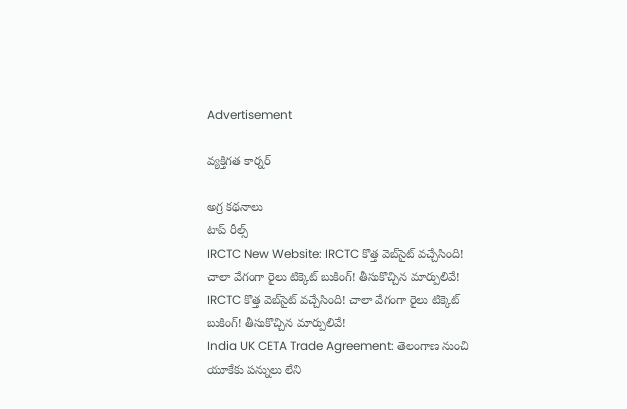Advertisement

వ్యక్తిగత కార్నర్

అగ్ర కథనాలు
టాప్ రీల్స్
IRCTC New Website: IRCTC కొత్త వెబ్‌సైట్ వచ్చేసింది! చాలా వేగంగా రైలు టిక్కెట్ బుకింగ్! తీసుకొచ్చిన మార్పులివే!
IRCTC కొత్త వెబ్‌సైట్ వచ్చేసింది! చాలా వేగంగా రైలు టిక్కెట్ బుకింగ్! తీసుకొచ్చిన మార్పులివే!
India UK CETA Trade Agreement: తెలంగాణ నుంచి యూకేకు పన్నులు లేని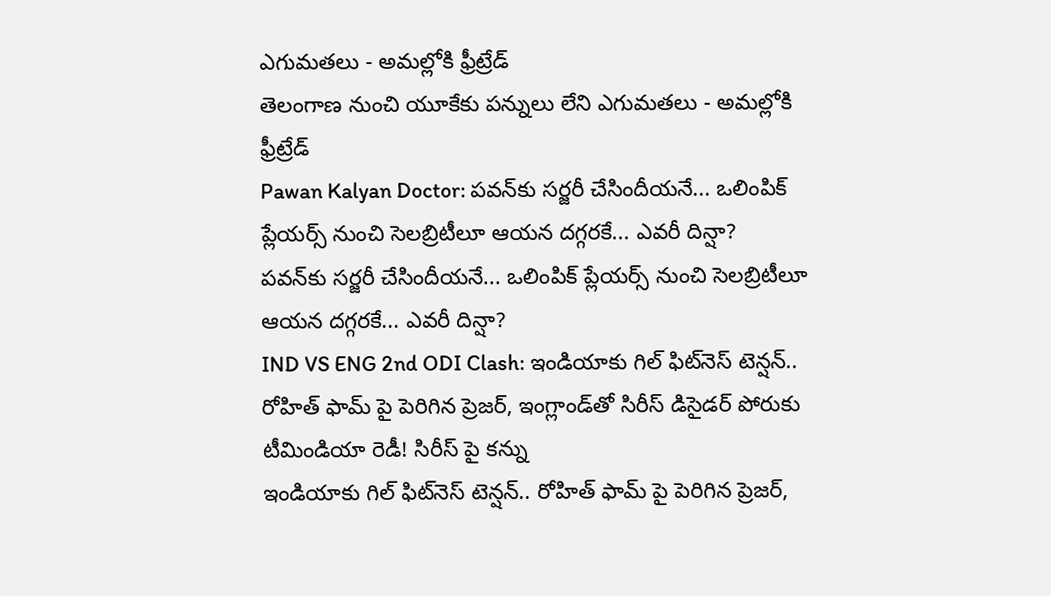ఎగుమతలు - అమల్లోకి ఫ్రీట్రేడ్
తెలంగాణ నుంచి యూకేకు పన్నులు లేని ఎగుమతలు - అమల్లోకి ఫ్రీట్రేడ్
Pawan Kalyan Doctor: పవన్‌కు సర్జరీ చేసిందీయనే... ఒలింపిక్ ప్లేయర్స్ నుంచి సెలబ్రిటీలూ ఆయన దగ్గరకే... ఎవరీ దిన్షా?
పవన్‌కు సర్జరీ చేసిందీయనే... ఒలింపిక్ ప్లేయర్స్ నుంచి సెలబ్రిటీలూ ఆయన దగ్గరకే... ఎవరీ దిన్షా?
IND VS ENG 2nd ODI Clash: ఇండియాకు గిల్ ఫిట్‌నెస్ టెన్షన్.. రోహిత్ ఫామ్ పై పెరిగిన ప్రెజర్, ఇంగ్లాండ్‌తో సిరీస్ డిసైడర్ పోరుకు టీమిండియా రెడీ! సిరీస్ పై క‌న్ను
ఇండియాకు గిల్ ఫిట్‌నెస్ టెన్షన్.. రోహిత్ ఫామ్ పై పెరిగిన ప్రెజర్,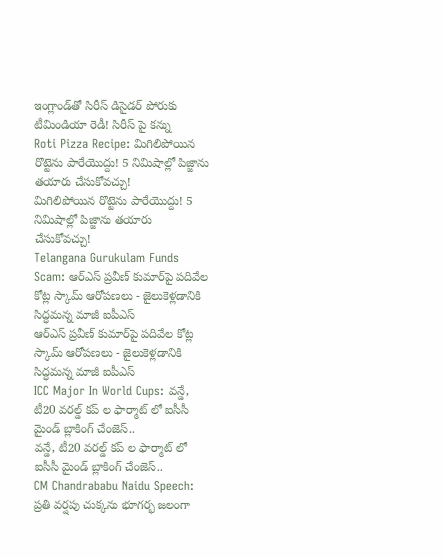ఇంగ్లాండ్‌తో సిరీస్ డిసైడర్ పోరుకు టీమిండియా రెడీ! సిరీస్ పై క‌న్ను
Roti Pizza Recipe: మిగిలిపోయిన రొట్టెను పారేయొద్దు! 5 నిమిషాల్లో పిజ్జాను తయారు చేసుకోవచ్చు!
మిగిలిపోయిన రొట్టెను పారేయొద్దు! 5 నిమిషాల్లో పిజ్జాను తయారు చేసుకోవచ్చు!
Telangana Gurukulam Funds Scam: ఆర్ఎస్ ప్రవీణ్ కుమార్‌పై పదివేల కోట్ల స్కామ్ ఆరోపణలు - జైలుకెళ్లడానికి సిద్ధమన్న మాజీ ఐపీఎస్
ఆర్ఎస్ ప్రవీణ్ కుమార్‌పై పదివేల కోట్ల స్కామ్ ఆరోపణలు - జైలుకెళ్లడానికి సిద్ధమన్న మాజీ ఐపీఎస్
ICC Major In World Cups: వన్డే, టీ20 వరల్డ్ కప్ ల ఫార్మాట్ లో ఐసీసీ మైండ్ బ్లాకింగ్ చేంజెస్..
వన్డే, టీ20 వరల్డ్ కప్ ల ఫార్మాట్ లో ఐసీసీ మైండ్ బ్లాకింగ్ చేంజెస్..
CM Chandrababu Naidu Speech: ప్రతి వర్షపు చుక్కను భూగర్భ జలంగా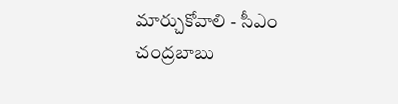మార్చుకోవాలి - సీఎం చంద్రబాబు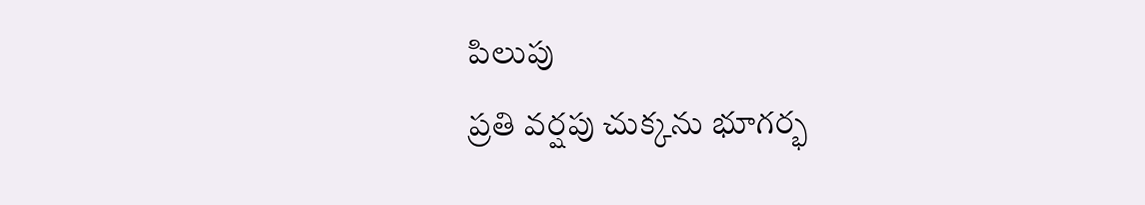పిలుపు
ప్రతి వర్షపు చుక్కను భూగర్భ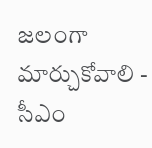జలంగా మార్చుకోవాలి - సీఎం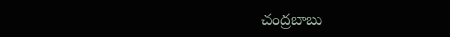చంద్రబాబు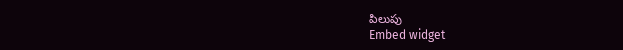పిలుపు
Embed widget